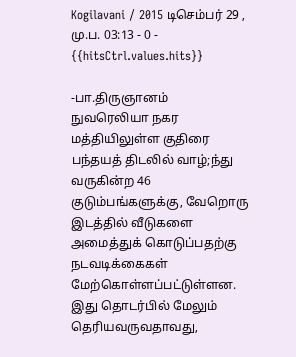Kogilavani / 2015 டிசெம்பர் 29 , மு.ப. 03:13 - 0 - {{hitsCtrl.values.hits}}

-பா.திருஞானம்
நுவரெலியா நகர மத்தியிலுள்ள குதிரை பந்தயத் திடலில் வாழ்;ந்து வருகின்ற 46 குடும்பங்களுக்கு, வேறொரு இடத்தில் வீடுகளை அமைத்துக் கொடுப்பதற்கு நடவடிக்கைகள் மேற்கொள்ளப்பட்டுள்ளன.
இது தொடர்பில் மேலும் தெரியவருவதாவது,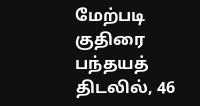மேற்படி குதிரை பந்தயத் திடலில், 46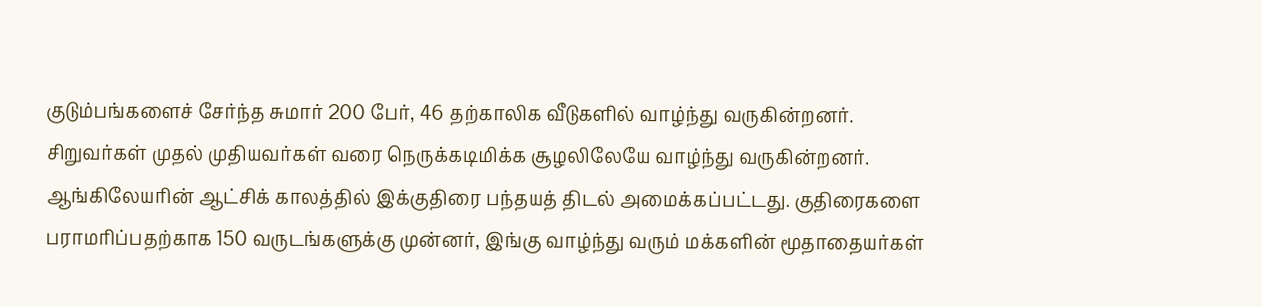குடும்பங்களைச் சேர்ந்த சுமார் 200 பேர், 46 தற்காலிக வீடுகளில் வாழ்ந்து வருகின்றனர். சிறுவர்கள் முதல் முதியவர்கள் வரை நெருக்கடிமிக்க சூழலிலேயே வாழ்ந்து வருகின்றனர்.
ஆங்கிலேயரின் ஆட்சிக் காலத்தில் இக்குதிரை பந்தயத் திடல் அமைக்கப்பட்டது. குதிரைகளை பராமரிப்பதற்காக 150 வருடங்களுக்கு முன்னர், இங்கு வாழ்ந்து வரும் மக்களின் மூதாதையர்கள்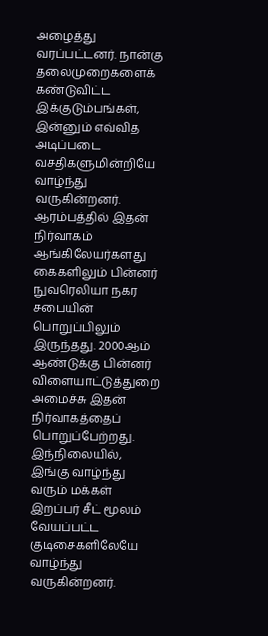அழைத்து வரப்பட்டனர். நான்கு தலைமுறைகளைக் கண்டுவிட்ட இக்குடும்பங்கள், இன்னும் எவ்வித அடிப்படை வசதிகளுமின்றியே வாழ்ந்து வருகின்றனர்.
ஆரம்பத்தில் இதன் நிர்வாகம் ஆங்கிலேயர்களது கைகளிலும் பின்னர் நுவரெலியா நகர சபையின் பொறுப்பிலும் இருந்தது. 2000ஆம் ஆண்டுக்கு பின்னர் விளையாட்டுத்துறை அமைச்சு இதன் நிர்வாகத்தைப் பொறுப்பேற்றது.
இந்நிலையில், இங்கு வாழ்ந்து வரும் மக்கள் இறப்பர் சீட் மூலம் வேயப்பட்ட குடிசைகளிலேயே வாழ்ந்து வருகின்றனர்.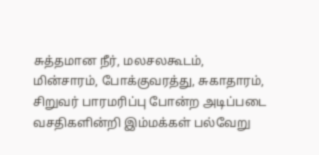சுத்தமான நீர், மலசலகூடம், மின்சாரம், போக்குவரத்து, சுகாதாரம், சிறுவர் பாரமரிப்பு போன்ற அடிப்படை வசதிகளின்றி இம்மக்கள் பல்வேறு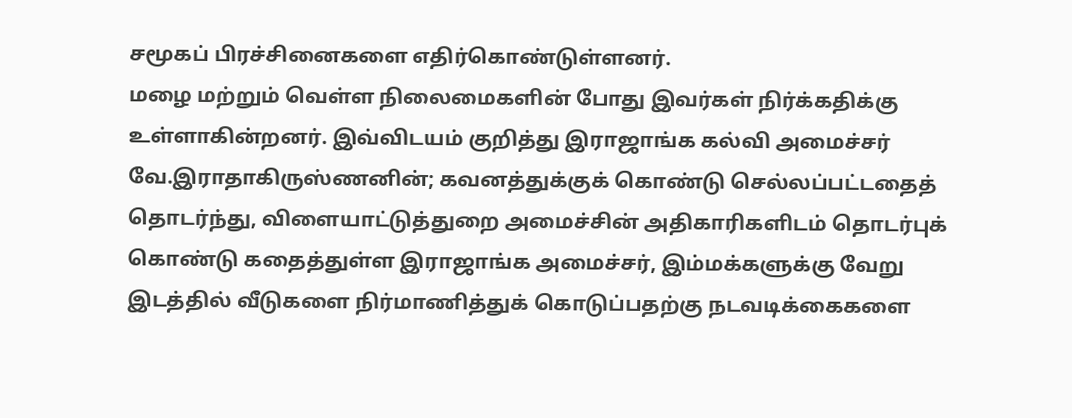சமூகப் பிரச்சினைகளை எதிர்கொண்டுள்ளனர்.
மழை மற்றும் வெள்ள நிலைமைகளின் போது இவர்கள் நிர்க்கதிக்கு உள்ளாகின்றனர். இவ்விடயம் குறித்து இராஜாங்க கல்வி அமைச்சர் வே.இராதாகிருஸ்ணனின்; கவனத்துக்குக் கொண்டு செல்லப்பட்டதைத் தொடர்ந்து, விளையாட்டுத்துறை அமைச்சின் அதிகாரிகளிடம் தொடர்புக் கொண்டு கதைத்துள்ள இராஜாங்க அமைச்சர், இம்மக்களுக்கு வேறு இடத்தில் வீடுகளை நிர்மாணித்துக் கொடுப்பதற்கு நடவடிக்கைகளை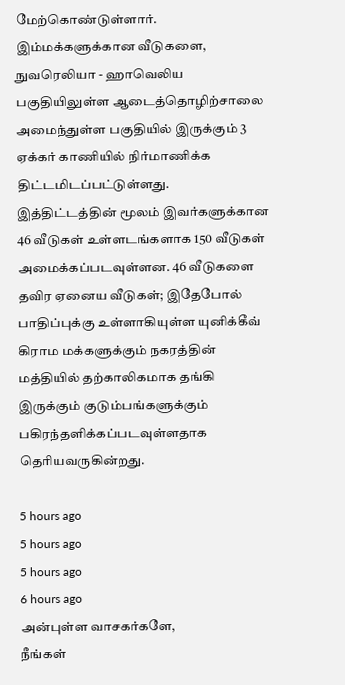மேற்கொண்டுள்ளார்.
இம்மக்களுக்கான வீடுகளை, நுவரெலியா - ஹாவெலிய பகுதியிலுள்ள ஆடைத்தொழிற்சாலை அமைந்துள்ள பகுதியில் இருக்கும் 3 ஏக்கர் காணியில் நிர்மாணிக்க திட்டமிடப்பட்டுள்ளது.
இத்திட்டத்தின் மூலம் இவர்களுக்கான 46 வீடுகள் உள்ளடங்களாக 150 வீடுகள் அமைக்கப்படவுள்ளன. 46 வீடுகளை தவிர ஏனைய வீடுகள்; இதேபோல் பாதிப்புக்கு உள்ளாகியுள்ள யுனிக்கீவ் கிராம மக்களுக்கும் நகரத்தின் மத்தியில் தற்காலிகமாக தங்கி இருக்கும் குடும்பங்களுக்கும் பகிரந்தளிக்கப்படவுள்ளதாக தெரியவருகின்றது.

5 hours ago
5 hours ago
5 hours ago
6 hours ago
அன்புள்ள வாசகர்களே,
நீங்கள்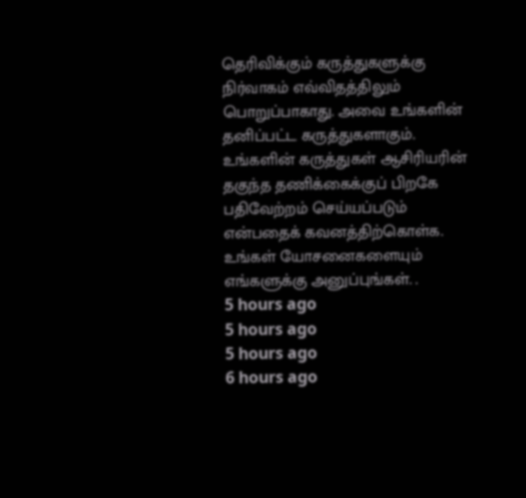தெரிவிக்கும் கருத்துகளுக்கு நிர்வாகம் எவ்விதத்திலும் பொறுப்பாகாது. அவை உங்களின் தனிப்பட்ட கருத்துகளாகும். உங்களின் கருத்துகள் ஆசிரியரின் தகுந்த தணிக்கைக்குப் பிறகே பதிவேற்றம் செய்யப்படும் என்பதைக் கவனத்திற்கொள்க. உங்கள் யோசனைகளையும் எங்களுக்கு அனுப்புங்கள். .
5 hours ago
5 hours ago
5 hours ago
6 hours ago